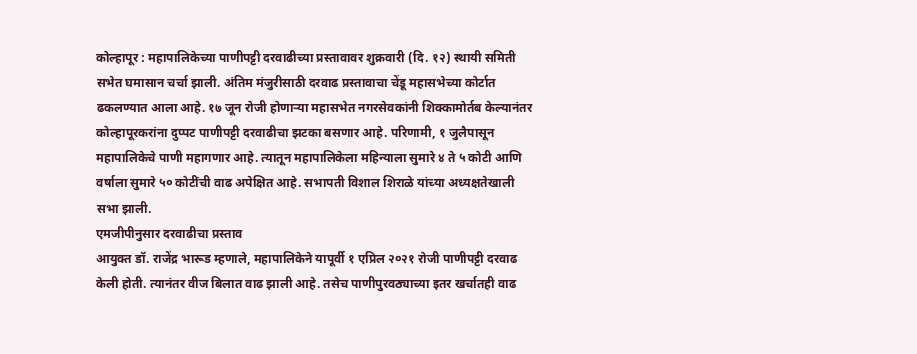कोल्हापूर : महापालिकेच्या पाणीपट्टी दरवाढीच्या प्रस्तावावर शुक्रवारी (दि. १२) स्थायी समिती सभेत घमासान चर्चा झाली. अंतिम मंजुरीसाठी दरवाढ प्रस्तावाचा चेंडू महासभेच्या कोर्टात ढकलण्यात आला आहे. १७ जून रोजी होणाऱ्या महासभेत नगरसेवकांनी शिक्कामोर्तब केल्यानंतर कोल्हापूरकरांना दुप्पट पाणीपट्टी दरवाढीचा झटका बसणार आहे. परिणामी, १ जुलैपासून महापालिकेचे पाणी महागणार आहे. त्यातून महापालिकेला महिन्याला सुमारे ४ ते ५ कोटी आणि वर्षाला सुमारे ५० कोटींची वाढ अपेक्षित आहे. सभापती विशाल शिराळे यांच्या अध्यक्षतेखाली सभा झाली.
एमजीपीनुसार दरवाढीचा प्रस्ताव
आयुक्त डॉ. राजेंद्र भारूड म्हणाले, महापालिकेने यापूर्वी १ एप्रिल २०२१ रोजी पाणीपट्टी दरवाढ केली होती. त्यानंतर वीज बिलात वाढ झाली आहे. तसेच पाणीपुरवठ्याच्या इतर खर्चातही वाढ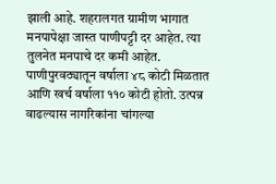झाली आहे. शहरालगत ग्रामीण भागात मनपापेक्षा जास्त पाणीपट्टी दर आहेत. त्या तुलनेत मनपाचे दर कमी आहेत. पाणीपुरवठ्यातून वर्षाला ४८ कोटी मिळतात आणि खर्च वर्षाला ११० कोटी होतो. उत्पन्न वाढल्यास नागरिकांना चांगल्या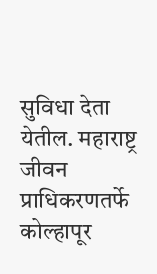सुविधा देता येतील. महाराष्ट्र जीवन प्राधिकरणतर्फे कोल्हापूर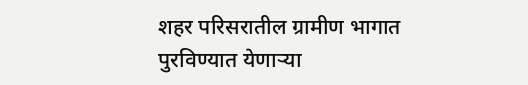शहर परिसरातील ग्रामीण भागात पुरविण्यात येणाऱ्या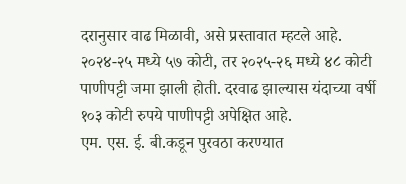दरानुसार वाढ मिळावी, असे प्रस्तावात म्हटले आहे. २०२४-२५ मध्ये ५७ कोटी, तर २०२५-२६ मध्ये ४८ कोटी पाणीपट्टी जमा झाली होती. दरवाढ झाल्यास यंदाच्या वर्षी १०३ कोटी रुपये पाणीपट्टी अपेक्षित आहे.
एम. एस. ई. बी.कडून पुरवठा करण्यात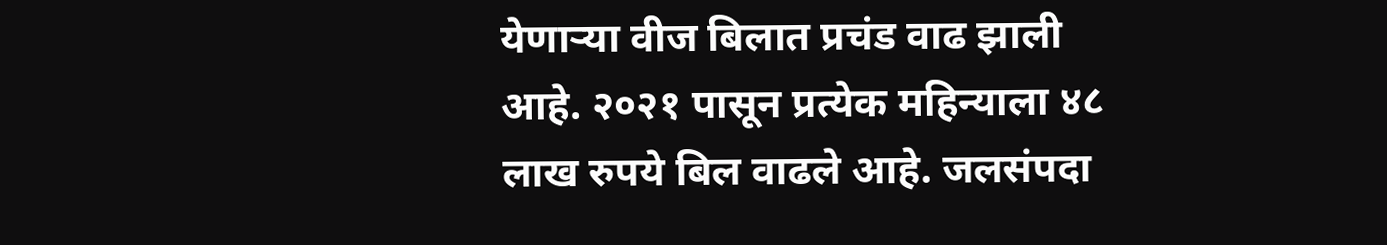येणाऱ्या वीज बिलात प्रचंड वाढ झाली आहे. २०२१ पासून प्रत्येक महिन्याला ४८ लाख रुपये बिल वाढले आहे. जलसंपदा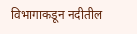विभागाकडून नदीतील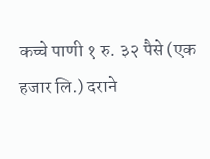कच्चे पाणी १ रु. ३२ पैसे (एक हजार लि.) दराने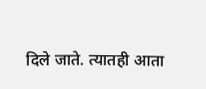दिले जाते. त्यातही आता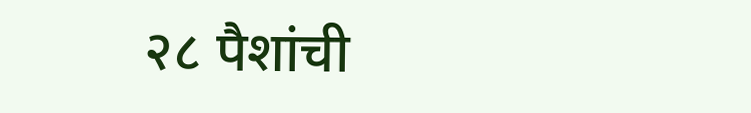२८ पैशांची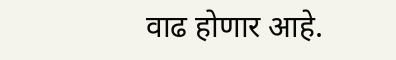वाढ होणार आहे.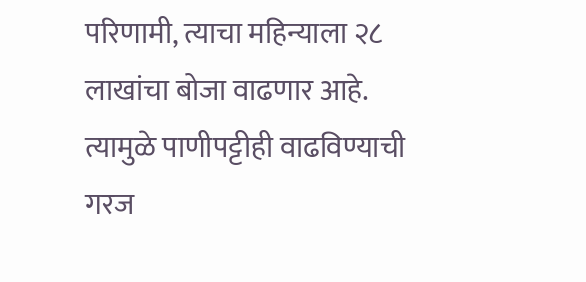परिणामी, त्याचा महिन्याला २८ लाखांचा बोजा वाढणार आहे. त्यामुळे पाणीपट्टीही वाढविण्याची गरज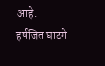आहे.
हर्षजित घाटगे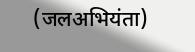(जलअभियंता)